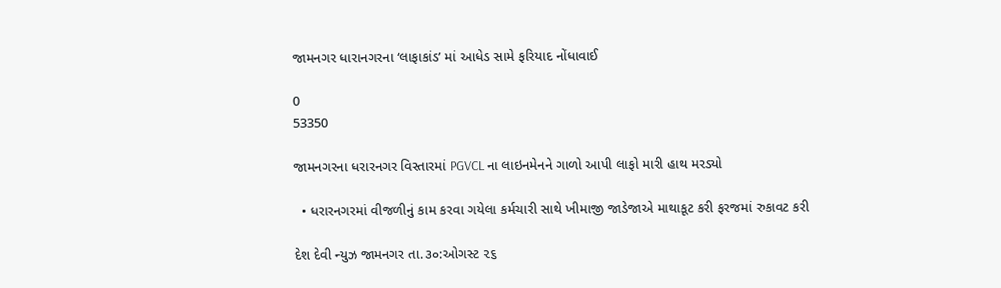જામનગર ધારાનગરના ‘લાફાકાંડ’ માં આધેડ સામે ફરિયાદ નોંધાવાઈ

0
53350

જામનગરના ધરારનગર વિસ્તારમાં PGVCL ના લાઇનમેનને ગાળો આપી લાફો મારી હાથ મરડ્યો

  • ધરારનગરમાં વીજળીનું કામ કરવા ગયેલા કર્મચારી સાથે ખીમાજી જાડેજાએ માથાકૂટ કરી ફરજમાં રુકાવટ કરી

દેશ દેવી ન્યુઝ જામનગર તા.૩૦:ઓગસ્ટ ૨૬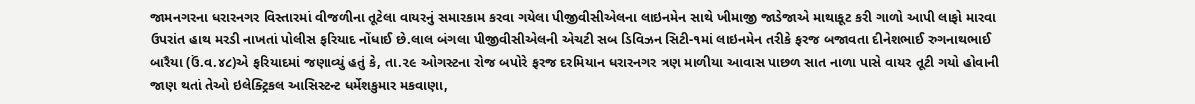જામનગરના ધરારનગર વિસ્તારમાં વીજળીના તૂટેલા વાયરનું સમારકામ કરવા ગયેલા પીજીવીસીએલના લાઇનમેન સાથે ખીમાજી જાડેજાએ માથાકૂટ કરી ગાળો આપી લાફો મારવા ઉપરાંત હાથ મરડી નાખતાં પોલીસ ફરિયાદ નોંધાઈ છે.લાલ બંગલા પીજીવીસીએલની એચટી સબ ડિવિઝન સિટી-૧માં લાઇનમેન તરીકે ફરજ બજાવતા દીનેશભાઈ રુગનાથભાઈ બારૈયા (ઉં.વ.૪૮)એ ફરિયાદમાં જણાવ્યું હતું કે, તા.૨૯ ઓગસ્ટના રોજ બપોરે ફરજ દરમિયાન ધરારનગર ત્રણ માળીયા આવાસ પાછળ સાત નાળા પાસે વાયર તૂટી ગયો હોવાની જાણ થતાં તેઓ ઇલેક્ટ્રિકલ આસિસ્ટન્ટ ધર્મેશકુમાર મકવાણા,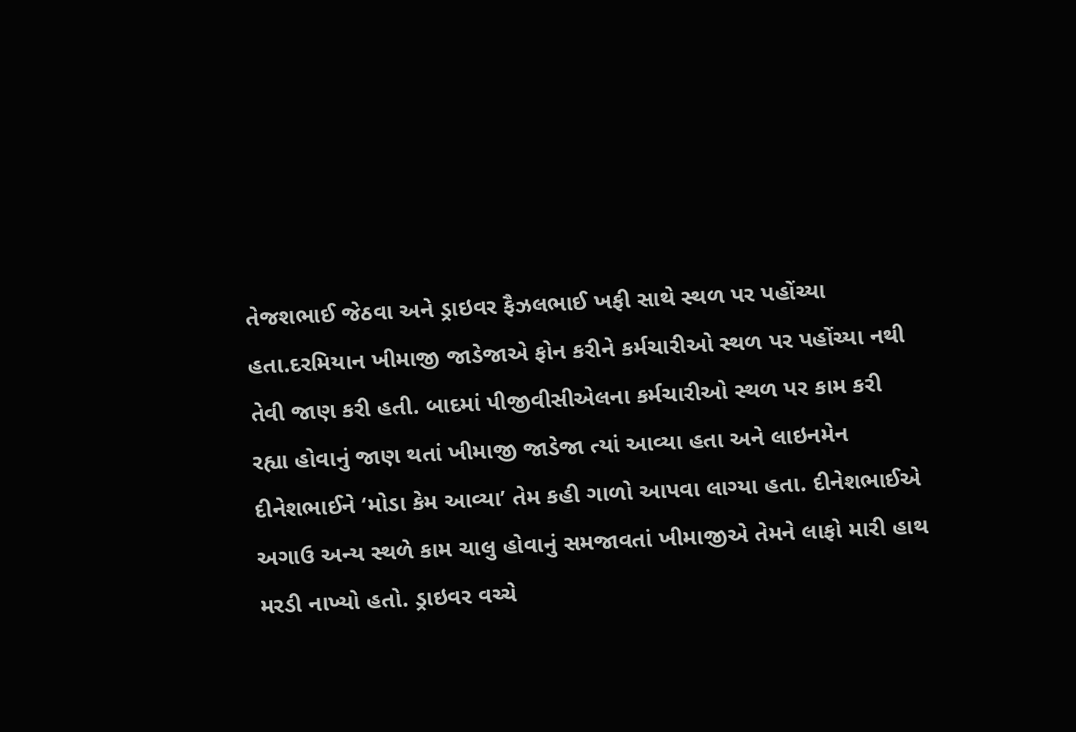તેજશભાઈ જેઠવા અને ડ્રાઇવર ફૈઝલભાઈ ખફી સાથે સ્થળ પર પહોંચ્યા હતા.દરમિયાન ખીમાજી જાડેજાએ ફોન કરીને કર્મચારીઓ સ્થળ પર પહોંચ્યા નથી તેવી જાણ કરી હતી. બાદમાં પીજીવીસીએલના કર્મચારીઓ સ્થળ પર કામ કરી રહ્યા હોવાનું જાણ થતાં ખીમાજી જાડેજા ત્યાં આવ્યા હતા અને લાઇનમેન દીનેશભાઈને ‘મોડા કેમ આવ્યા’ તેમ કહી ગાળો આપવા લાગ્યા હતા. દીનેશભાઈએ અગાઉ અન્ય સ્થળે કામ ચાલુ હોવાનું સમજાવતાં ખીમાજીએ તેમને લાફો મારી હાથ મરડી નાખ્યો હતો. ડ્રાઇવર વચ્ચે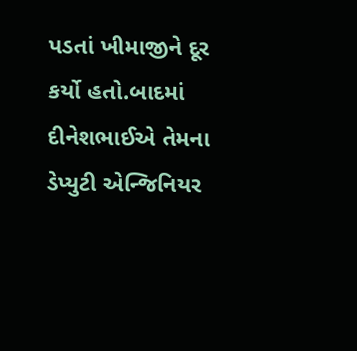પડતાં ખીમાજીને દૂર કર્યો હતો.બાદમાં દીનેશભાઈએ તેમના ડેપ્યુટી એન્જિનિયર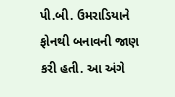પી.બી. ઉમરાડિયાને ફોનથી બનાવની જાણ કરી હતી. આ અંગે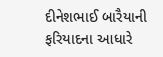દીનેશભાઈ બારૈયાની ફરિયાદના આધારે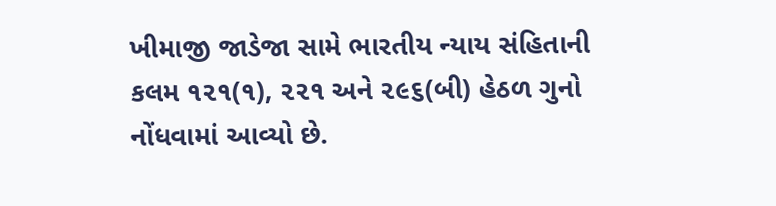ખીમાજી જાડેજા સામે ભારતીય ન્યાય સંહિતાની કલમ ૧૨૧(૧), ૨૨૧ અને ૨૯૬(બી) હેઠળ ગુનો નોંધવામાં આવ્યો છે.